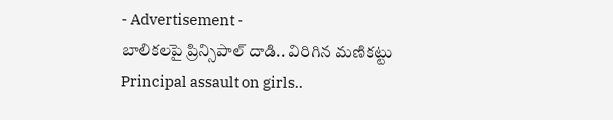- Advertisement -
బాలికలపై ప్రిన్సిపాల్ దాడి.. విరిగిన మణికట్టు
Principal assault on girls..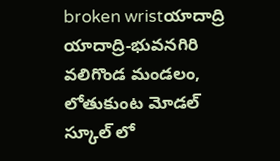broken wristయాదాద్రి
యాదాద్రి-భువనగిరి వలిగొండ మండలం, లోతుకుంట మోడల్ స్కూల్ లో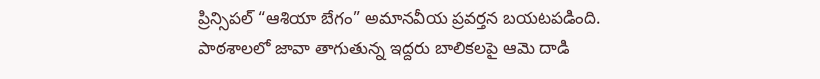ప్రిన్సిపల్ “ఆశియా బేగం” అమానవీయ ప్రవర్తన బయటపడింది. పాఠశాలలో జావా తాగుతున్న ఇద్దరు బాలికలపై ఆమె దాడి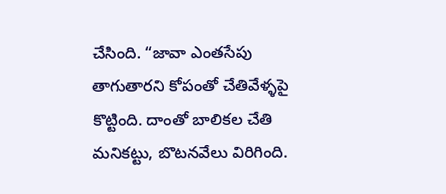చేసింది. “జావా ఎంతసేపు తాగుతారని కోపంతో చేతివేళ్ళపై కొట్టింది. దాంతో బాలికల చేతి మనికట్టు, బొటనవేలు విరిగింది.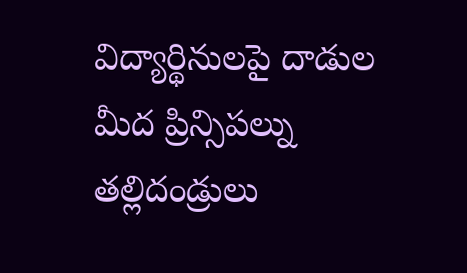విద్యార్థినులపై దాడుల మీద ప్రిన్సిపల్ను తల్లిదండ్రులు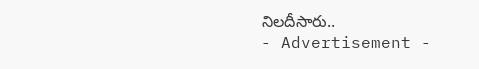నిలదీసారు..
- Advertisement -